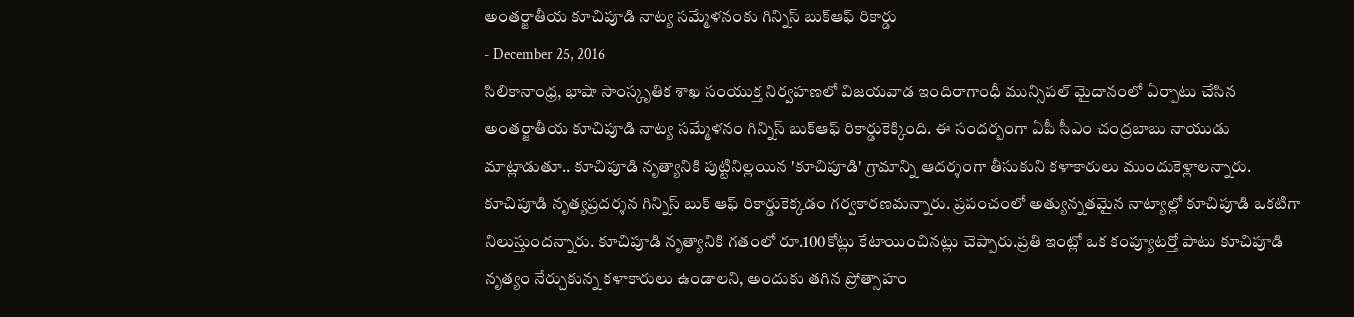అంతర్జాతీయ కూచిపూడి నాట్య సమ్మేళనంకు గిన్నిస్ బుక్ఆఫ్ రికార్డు
- December 25, 2016
సిలికానాంధ్ర, భాషా సాంస్కృతిక శాఖ సంయుక్త నిర్వహణలో విజయవాడ ఇందిరాగాంధీ మున్సిపల్ మైదానంలో ఏర్పాటు చేసిన అంతర్జాతీయ కూచిపూడి నాట్య సమ్మేళనం గిన్నిస్ బుక్ఆఫ్ రికార్డుకెక్కింది. ఈ సందర్బంగా ఏపీ సీఎం చంద్రబాబు నాయుడు మాట్లాడుతూ.. కూచిపూడి నృత్యానికి పుట్టినిల్లయిన 'కూచిపూడి' గ్రామాన్ని ఆదర్శంగా తీసుకుని కళాకారులు ముందుకెళ్లాలన్నారు. కూచిపూడి నృత్యప్రదర్శన గిన్నిస్ బుక్ ఆఫ్ రికార్డుకెక్కడం గర్వకారణమన్నారు. ప్రపంచంలో అత్యున్నతమైన నాట్యాల్లో కూచిపూడి ఒకటిగా నిలుస్తుందన్నారు. కూచిపూడి నృత్యానికి గతంలో రూ.100కోట్లు కేటాయించినట్లు చెప్పారు.ప్రతి ఇంట్లో ఒక కంప్యూటర్తో పాటు కూచిపూడి నృత్యం నేర్చుకున్న కళాకారులు ఉండాలని, అందుకు తగిన ప్రోత్సాహం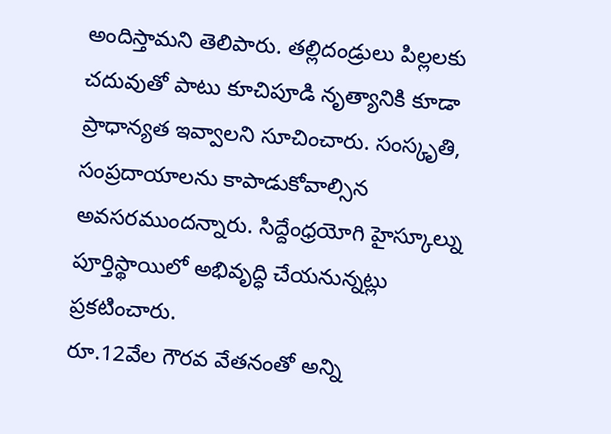అందిస్తామని తెలిపారు. తల్లిదండ్రులు పిల్లలకు చదువుతో పాటు కూచిపూడి నృత్యానికి కూడా ప్రాధాన్యత ఇవ్వాలని సూచించారు. సంస్కృతి, సంప్రదాయాలను కాపాడుకోవాల్సిన అవసరముందన్నారు. సిద్దేంధ్రయోగి హైస్కూల్ను పూర్తిస్థాయిలో అభివృద్ధి చేయనున్నట్లు ప్రకటించారు.
రూ.12వేల గౌరవ వేతనంతో అన్ని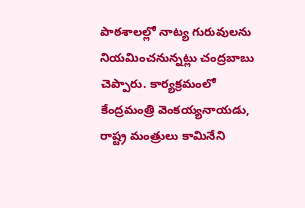పాఠశాలల్లో నాట్య గురువులను నియమించనున్నట్లు చంద్రబాబు చెప్పారు. కార్యక్రమంలో కేంద్రమంత్రి వెంకయ్యనాయడు, రాష్ట్ర మంత్రులు కామినేని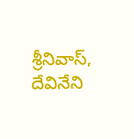శ్రీనివాస్, దేవినేని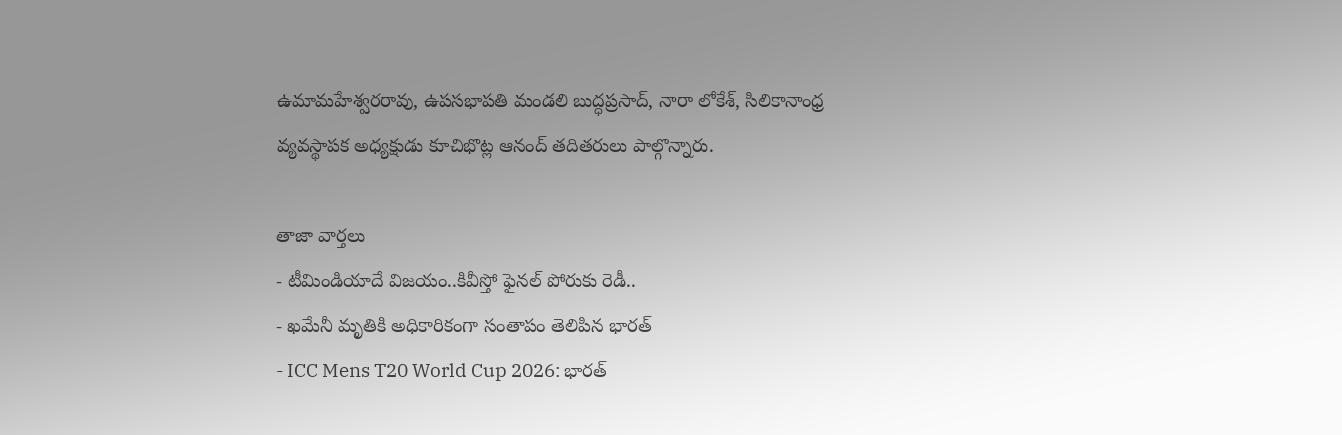ఉమామహేశ్వరరావు, ఉపసభాపతి మండలి బుద్ధప్రసాద్, నారా లోకేశ్, సిలికానాంధ్ర వ్యవస్థాపక అధ్యక్షుడు కూచిభొట్ల ఆనంద్ తదితరులు పాల్గొన్నారు.

తాజా వార్తలు
- టీమిండియాదే విజయం..కివీస్తో ఫైనల్ పోరుకు రెడీ..
- ఖమేనీ మృతికి అధికారికంగా సంతాపం తెలిపిన భారత్
- ICC Mens T20 World Cup 2026: భారత్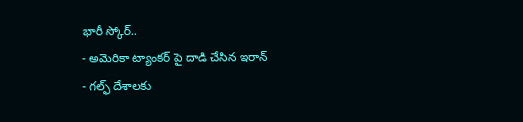భారీ స్కోర్..
- అమెరికా ట్యాంకర్ పై దాడి చేసిన ఇరాన్
- గల్ఫ్ దేశాలకు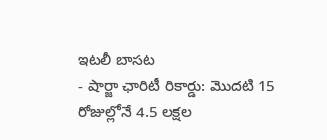ఇటలీ బాసట
- షార్జా ఛారిటీ రికార్డు: మొదటి 15 రోజుల్లోనే 4.5 లక్షల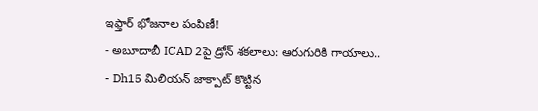ఇఫ్తార్ భోజనాల పంపిణీ!
- అబూదాబీ ICAD 2పై డ్రోన్ శకలాలు: ఆరుగురికి గాయాలు..
- Dh15 మిలియన్ జాక్పాట్ కొట్టిన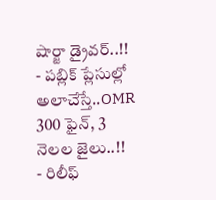షార్జా డ్రైవర్..!!
- పబ్లిక్ ప్లేసుల్లో అలాచేస్తే..OMR 300 ఫైన్, 3 నెలల జైలు..!!
- రిలీఫ్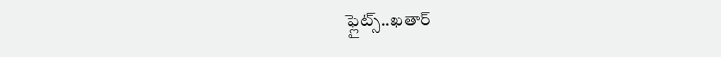ఫ్లైట్స్..ఖతార్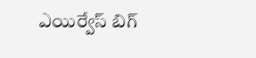ఎయిర్వేస్ బిగ్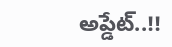అప్డేట్..!!